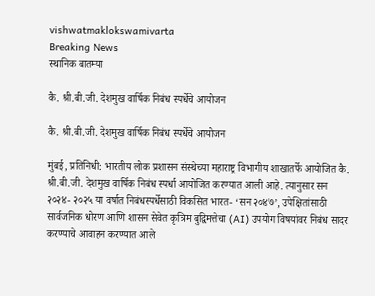vishwatmaklokswamivarta
Breaking News
स्थानिक बातम्या

कै. श्री.बी.जी. देशमुख वार्षिक निबंध स्पर्धेचे आयोजन

कै. श्री.बी.जी. देशमुख वार्षिक निबंध स्पर्धेचे आयोजन

मुंबई, प्रतिनिधी: भारतीय लोक प्रशासन संस्थेच्या महाराष्ट्र विभागीय शाखातर्फे आयोजित कै. श्री.बी.जी. देशमुख वार्षिक निबंध स्पर्धा आयोजित करण्यात आली आहे. त्यानुसार सन २०२४- २०२५ या वर्षात निबंधस्पर्धेसाठी विकसित भारत- ‘सन २०४७’, उपेक्षितांसाठी सार्वजनिक धोरण आणि शासन सेवेत कृत्रिम बुद्विमत्तेचा (AI) उपयोग विषयांवर निबंध सादर करण्याचे आवाहन करण्यात आले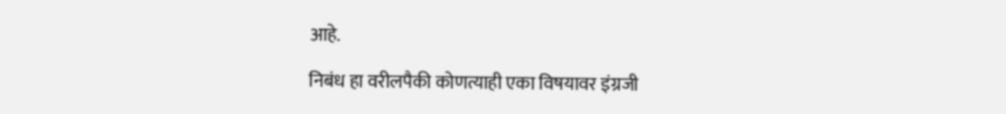आहे.

निबंध हा वरीलपैकी कोणत्याही एका विषयावर इंग्रजी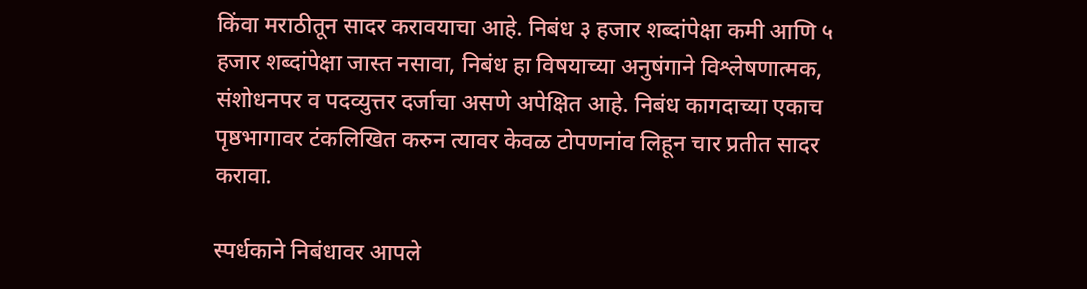किंवा मराठीतून सादर करावयाचा आहे. निबंध ३ हजार शब्दांपेक्षा कमी आणि ५ हजार शब्दांपेक्षा जास्त नसावा, निबंध हा विषयाच्या अनुषंगाने विश्लेषणात्मक, संशोधनपर व पदव्युत्तर दर्जाचा असणे अपेक्षित आहे. निबंध कागदाच्या एकाच पृष्ठभागावर टंकलिखित करुन त्यावर केवळ टोपणनांव लिहून चार प्रतीत सादर करावा.

स्पर्धकाने निबंधावर आपले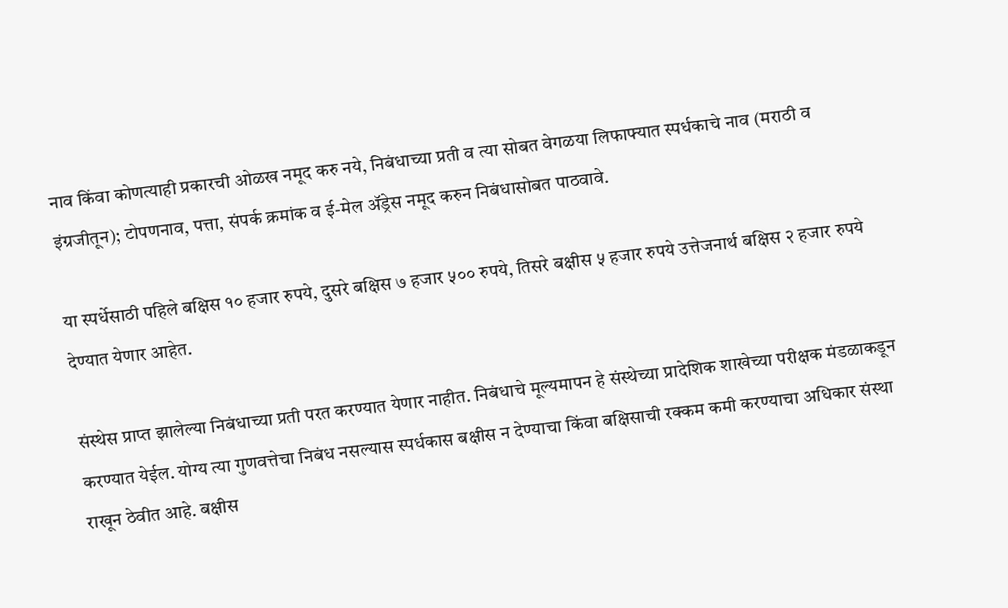नाव किंवा कोणत्याही प्रकारची ओळख नमूद करु नये, निबंधाच्या प्रती व त्या सोबत वेगळया लिफाफ्यात स्पर्धकाचे नाव (मराठी व इंग्रजीतून); टोपणनाव, पत्ता, संपर्क क्रमांक व ई-मेल ॲड्रेस नमूद करुन निबंधासोबत पाठवावे.

या स्पर्धेसाठी पहिले बक्षिस १० हजार रुपये, दुसरे बक्षिस ७ हजार ५०० रुपये, तिसरे बक्षीस ५ हजार रुपये उत्तेजनार्थ बक्षिस २ हजार रुपये देण्यात येणार आहेत.

संस्थेस प्राप्त झालेल्या निबंधाच्या प्रती परत करण्यात येणार नाहीत. निबंधाचे मूल्यमापन हे संस्थेच्या प्रादेशिक शाखेच्या परीक्षक मंडळाकडून करण्यात येईल. योग्य त्या गुणवत्तेचा निबंध नसल्यास स्पर्धकास बक्षीस न देण्याचा किंवा बक्षिसाची रक्कम कमी करण्याचा अधिकार संस्था राखून ठेवीत आहे. बक्षीस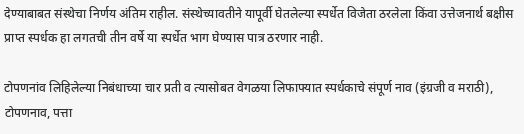देण्याबाबत संस्थेचा निर्णय अंतिम राहील. संस्थेच्यावतीने यापूर्वी घेतलेल्या स्पर्धेत विजेता ठरलेला किंवा उत्तेजनार्थ बक्षीस प्राप्त स्पर्धक हा लगतची तीन वर्षे या स्पर्धेत भाग घेण्यास पात्र ठरणार नाही.

टोपणनांव लिहिलेल्या निबंधाच्या चार प्रती व त्यासोबत वेगळया लिफाफ्यात स्पर्धकाचे संपूर्ण नाव (इंग्रजी व मराठी), टोपणनाव, पत्ता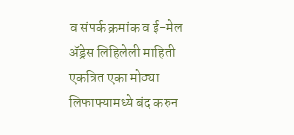व संपर्क क्रमांक व ई-मेल ॲड्रेस लिहिलेली माहिती एकत्रित एका मोठ्या लिफाफ्यामध्ये बंद करुन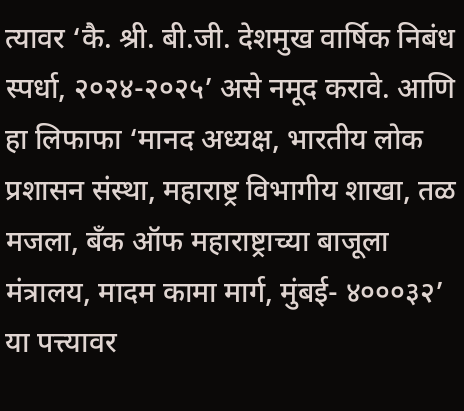त्यावर ‘कै. श्री. बी.जी. देशमुख वार्षिक निबंध स्पर्धा, २०२४-२०२५’ असे नमूद करावे. आणि हा लिफाफा ‘मानद अध्यक्ष, भारतीय लोक प्रशासन संस्था, महाराष्ट्र विभागीय शाखा, तळ मजला, बँक ऑफ महाराष्ट्राच्या बाजूला मंत्रालय, मादम कामा मार्ग, मुंबई- ४०००३२’ या पत्त्यावर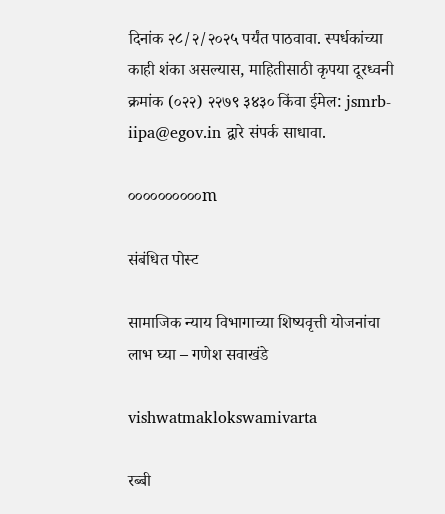दिनांक २८/२/२०२५ पर्यंत पाठवावा. स्पर्धकांच्या काही शंका असल्यास, माहितीसाठी कृपया दूरध्वनी क्रमांक (०२२) २२७९ ३४३० किंवा ईमेल: jsmrb-iipa@egov.in द्वारे संपर्क साधावा.

००००००००००m

संबंधित पोस्ट

सामाजिक न्याय विभागाच्या शिष्यवृत्ती योजनांचा लाभ घ्या – गणेश सवाखंडे

vishwatmaklokswamivarta

रब्बी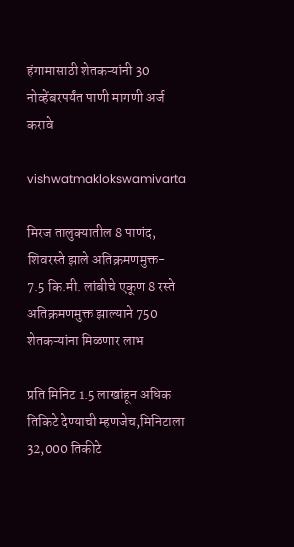हंगामासाठी शेतकऱ्यांनी 30 नोव्हेंबरपर्यंत पाणी मागणी अर्ज करावे

vishwatmaklokswamivarta

मिरज तालुक्यातील 8 पाणंद, शिवरस्ते झाले अतिक्रमणमुक्त- 7.5 कि.मी. लांबीचे एकूण 8 रस्ते अतिक्रमणमुक्त झाल्याने 750 शेतकऱ्यांना मिळणार लाभ

प्रति मिनिट 1.5 लाखांहून अधिक तिकिटे देण्याची म्हणजेच,मिनिटाला 32,000 तिकीटे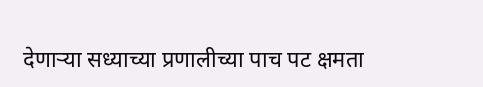देणाऱ्या सध्याच्या प्रणालीच्या पाच पट क्षमता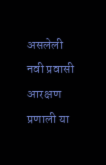असलेली नवी प्रवासी आरक्षण प्रणाली या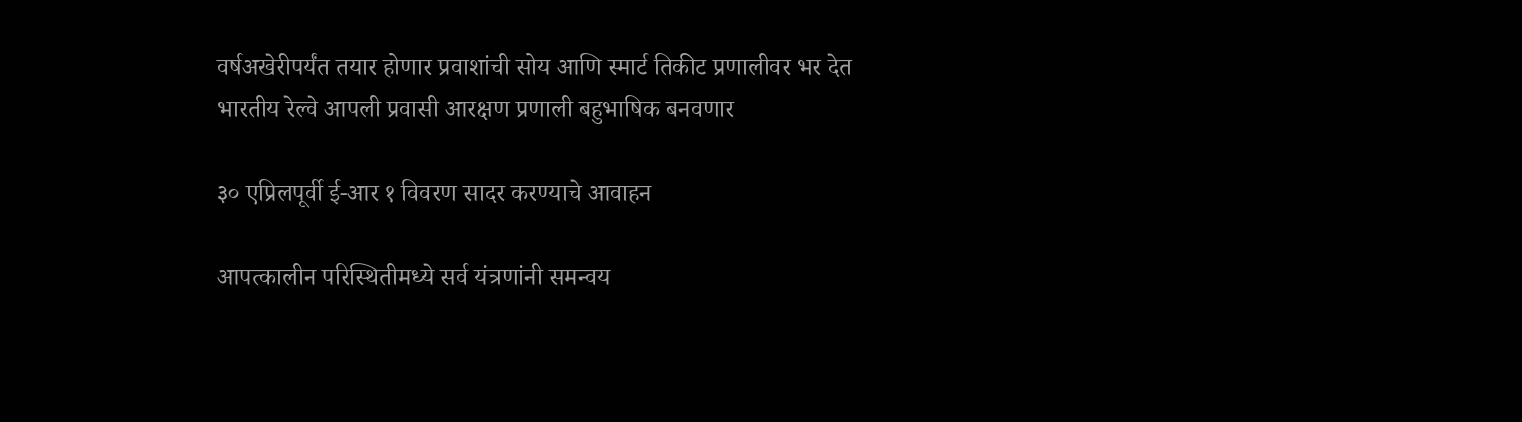वर्षअखेरीपर्यंत तयार होणार प्रवाशांची सोय आणि स्मार्ट तिकीट प्रणालीवर भर देत भारतीय रेल्वे आपली प्रवासी आरक्षण प्रणाली बहुभाषिक बनवणार

३० एप्रिलपूर्वी ई-आर १ विवरण सादर करण्याचे आवाहन

आपत्कालीन परिस्थितीमध्ये सर्व यंत्रणांनी समन्वय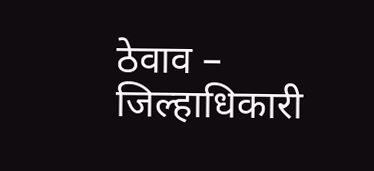ठेवाव – जिल्हाधिकारी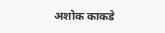अशोक काकडे